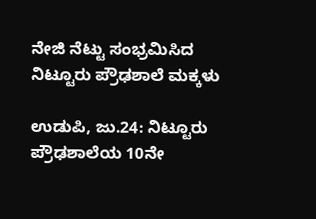ನೇಜಿ ನೆಟ್ಟು ಸಂಭ್ರಮಿಸಿದ ನಿಟ್ಟೂರು ಪ್ರೌಢಶಾಲೆ ಮಕ್ಕಳು

ಉಡುಪಿ, ಜು.24: ನಿಟ್ಟೂರು ಪ್ರೌಢಶಾಲೆಯ 10ನೇ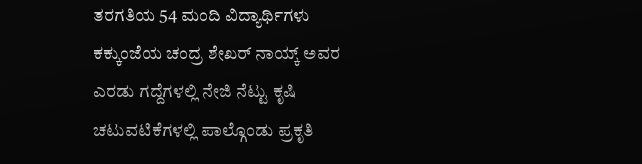ತರಗತಿಯ 54 ಮಂದಿ ವಿದ್ಯಾರ್ಥಿಗಳು ಕಕ್ಕುಂಜೆಯ ಚಂದ್ರ ಶೇಖರ್ ನಾಯ್ಕ್ ಅವರ ಎರಡು ಗದ್ದೆಗಳಲ್ಲಿ ನೇಜಿ ನೆಟ್ಟು ಕೃಷಿ ಚಟುವಟಿಕೆಗಳಲ್ಲಿ ಪಾಲ್ಗೊಂಡು ಪ್ರಕೃತಿ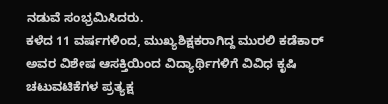ನಡುವೆ ಸಂಭ್ರಮಿಸಿದರು.
ಕಳೆದ 11 ವರ್ಷಗಳಿಂದ, ಮುಖ್ಯಶಿಕ್ಷಕರಾಗಿದ್ದ ಮುರಲಿ ಕಡೆಕಾರ್ ಅವರ ವಿಶೇಷ ಆಸಕ್ತಿಯಿಂದ ವಿದ್ಯಾರ್ಥಿಗಳಿಗೆ ವಿವಿಧ ಕೃಷಿ ಚಟುವಟಿಕೆಗಳ ಪ್ರತ್ಯಕ್ಷ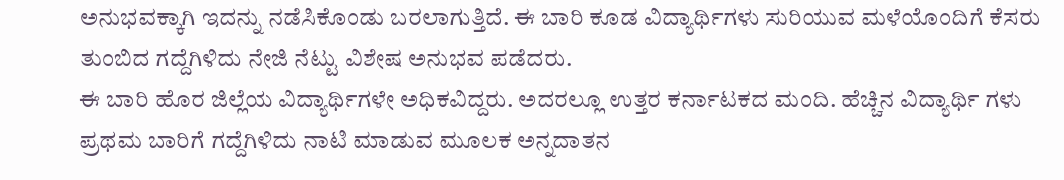ಅನುಭವಕ್ಕಾಗಿ ಇದನ್ನು ನಡೆಸಿಕೊಂಡು ಬರಲಾಗುತ್ತಿದೆ. ಈ ಬಾರಿ ಕೂಡ ವಿದ್ಯಾರ್ಥಿಗಳು ಸುರಿಯುವ ಮಳೆಯೊಂದಿಗೆ ಕೆಸರು ತುಂಬಿದ ಗದ್ದೆಗಿಳಿದು ನೇಜಿ ನೆಟ್ಟು ವಿಶೇಷ ಅನುಭವ ಪಡೆದರು.
ಈ ಬಾರಿ ಹೊರ ಜಿಲ್ಲೆಯ ವಿದ್ಯಾರ್ಥಿಗಳೇ ಅಧಿಕವಿದ್ದರು. ಅದರಲ್ಲೂ ಉತ್ತರ ಕರ್ನಾಟಕದ ಮಂದಿ. ಹೆಚ್ಚಿನ ವಿದ್ಯಾರ್ಥಿ ಗಳು ಪ್ರಥಮ ಬಾರಿಗೆ ಗದ್ದೆಗಿಳಿದು ನಾಟಿ ಮಾಡುವ ಮೂಲಕ ಅನ್ನದಾತನ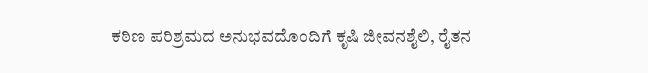ಕಠಿಣ ಪರಿಶ್ರಮದ ಅನುಭವದೊಂದಿಗೆ ಕೃಷಿ ಜೀವನಶೈಲಿ, ರೈತನ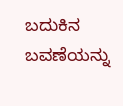ಬದುಕಿನ ಬವಣೆಯನ್ನು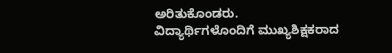ಅರಿತುಕೊಂಡರು.
ವಿದ್ಯಾರ್ಥಿಗಳೊಂದಿಗೆ ಮುಖ್ಯಶಿಕ್ಷಕರಾದ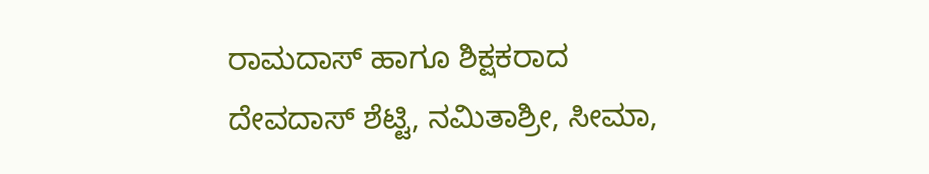ರಾಮದಾಸ್ ಹಾಗೂ ಶಿಕ್ಷಕರಾದ ದೇವದಾಸ್ ಶೆಟ್ಟಿ, ನಮಿತಾಶ್ರೀ, ಸೀಮಾ,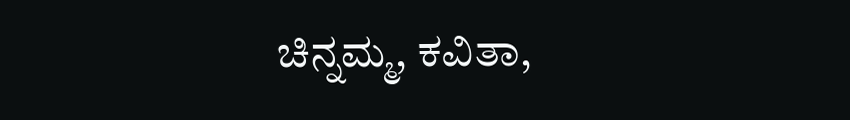ಚಿನ್ನಮ್ಮ, ಕವಿತಾ,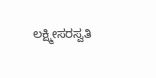ಲಕ್ಷ್ಮೀಸರಸ್ವತಿ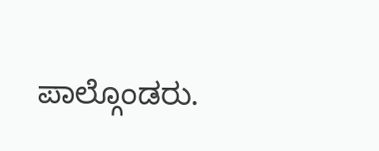ಪಾಲ್ಗೊಂಡರು.